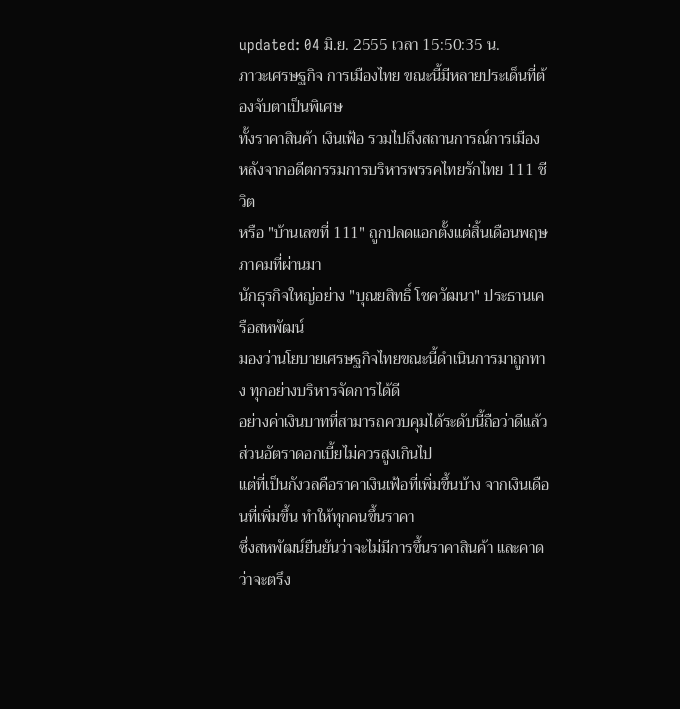updated: 04 มิ.ย. 2555 เวลา 15:50:35 น.
ภาวะเศรษฐกิจ การเมืองไทย ขณะนี้มีหลายประเด็นที่ต้องจับตาเป็นพิเศษ
ทั้งราคาสินค้า เงินเฟ้อ รวมไปถึงสถานการณ์การเมือง หลังจากอดีตกรรมการบริหารพรรคไทยรักไทย 111 ชีวิต
หรือ "บ้านเลขที่ 111" ถูกปลดแอกตั้งแต่สิ้นเดือนพฤษภาคมที่ผ่านมา
นักธุรกิจใหญ่อย่าง "บุณยสิทธิ์ โชควัฒนา" ประธานเครือสหพัฒน์
มองว่านโยบายเศรษฐกิจไทยขณะนี้ดำเนินการมาถูกทาง ทุกอย่างบริหารจัดการได้ดี
อย่างค่าเงินบาทที่สามารถควบคุมได้ระดับนี้ถือว่าดีแล้ว ส่วนอัตราดอกเบี้ยไม่ควรสูงเกินไป
แต่ที่เป็นกังวลคือราคาเงินเฟ้อที่เพิ่มขึ้นบ้าง จากเงินเดือนที่เพิ่มขึ้น ทำให้ทุกคนขึ้นราคา
ซึ่งสหพัฒน์ยืนยันว่าจะไม่มีการขึ้นราคาสินค้า และคาดว่าจะตรึง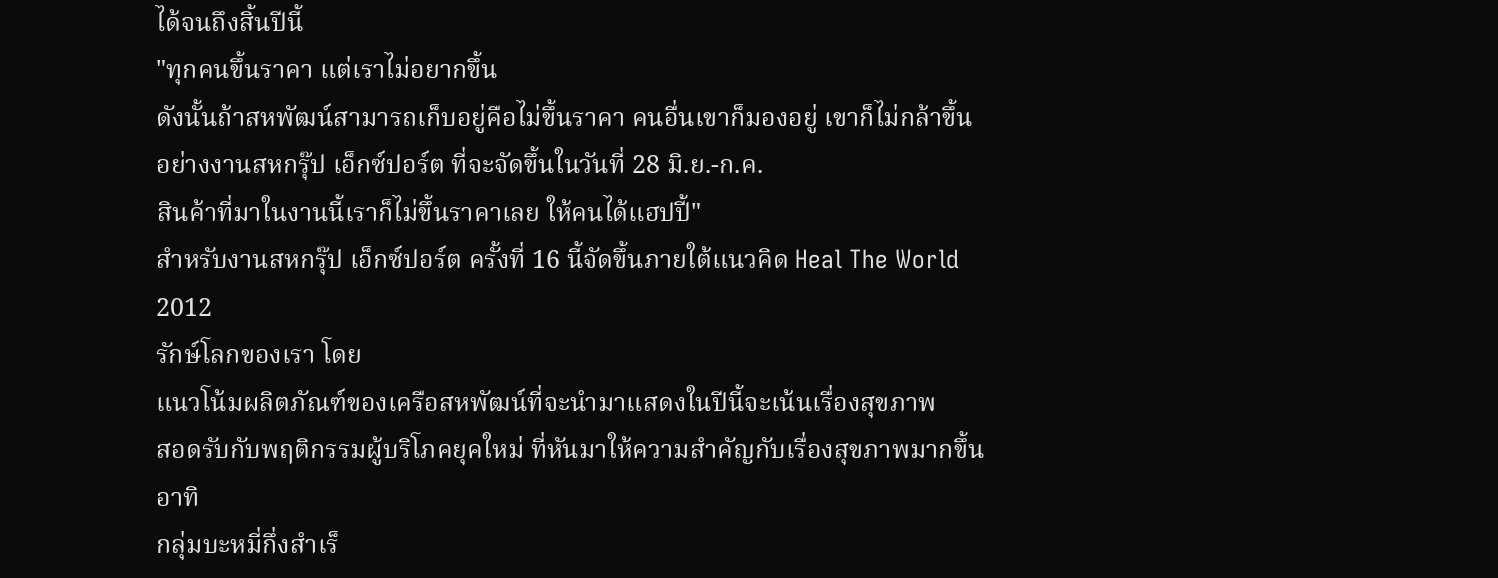ได้จนถึงสิ้นปีนี้
"ทุกคนขึ้นราคา แต่เราไม่อยากขึ้น
ดังนั้นถ้าสหพัฒน์สามารถเก็บอยู่คือไม่ขึ้นราคา คนอื่นเขาก็มองอยู่ เขาก็ไม่กล้าขึ้น
อย่างงานสหกรุ๊ป เอ็กซ์ปอร์ต ที่จะจัดขึ้นในวันที่ 28 มิ.ย.-ก.ค.
สินค้าที่มาในงานนี้เราก็ไม่ขึ้นราคาเลย ให้คนได้แฮปปี้"
สำหรับงานสหกรุ๊ป เอ็กซ์ปอร์ต ครั้งที่ 16 นี้จัดขึ้นภายใต้แนวคิด Heal The World 2012
รักษ์โลกของเรา โดย
แนวโน้มผลิตภัณฑ์ของเครือสหพัฒน์ที่จะนำมาแสดงในปีนี้จะเน้นเรื่องสุขภาพ
สอดรับกับพฤติกรรมผู้บริโภคยุคใหม่ ที่หันมาให้ความสำคัญกับเรื่องสุขภาพมากขึ้น อาทิ
กลุ่มบะหมี่กึ่งสำเร็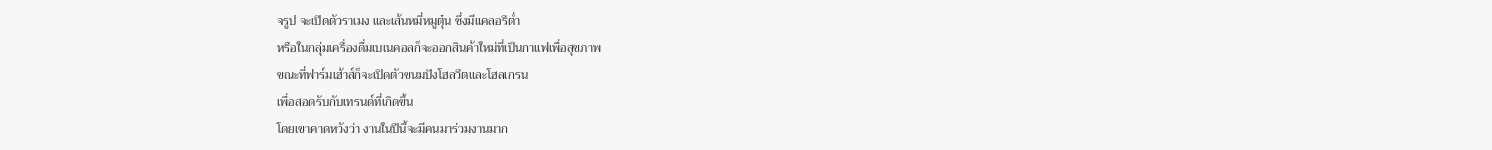จรูป จะเปิดตัวราเมง และเส้นหมี่หมูตุ๋น ซึ่งมีแคลอรีต่ำ
หรือในกลุ่มเครื่องดื่มเบเนคอลก็จะออกสินค้าใหม่ที่เป็นกาแฟเพื่อสุขภาพ
ขณะที่ฟาร์มเฮ้าส์ก็จะเปิดตัวขนมปังโฮลวีตและโฮลเกรน
เพื่อสอดรับกับเทรนด์ที่เกิดขึ้น
โดยเขาคาดหวังว่า งานในปีนี้จะมีคนมาร่วมงานมาก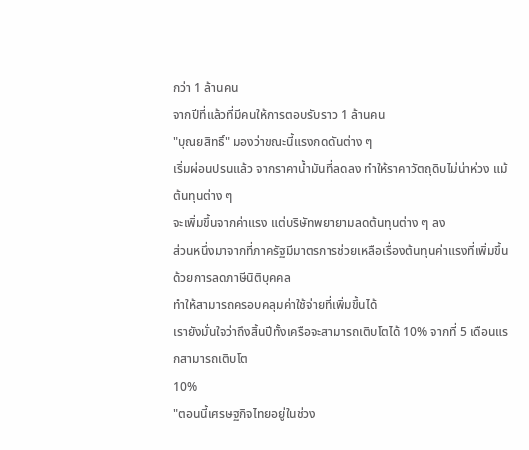กว่า 1 ล้านคน
จากปีที่แล้วที่มีคนให้การตอบรับราว 1 ล้านคน
"บุณยสิทธิ์" มองว่าขณะนี้แรงกดดันต่าง ๆ
เริ่มผ่อนปรนแล้ว จากราคาน้ำมันที่ลดลง ทำให้ราคาวัตถุดิบไม่น่าห่วง แม้ต้นทุนต่าง ๆ
จะเพิ่มขึ้นจากค่าแรง แต่บริษัทพยายามลดต้นทุนต่าง ๆ ลง
ส่วนหนึ่งมาจากที่ภาครัฐมีมาตรการช่วยเหลือเรื่องต้นทุนค่าแรงที่เพิ่มขึ้น ด้วยการลดภาษีนิติบุคคล
ทำให้สามารถครอบคลุมค่าใช้จ่ายที่เพิ่มขึ้นได้
เรายังมั่นใจว่าถึงสิ้นปีทั้งเครือจะสามารถเติบโตได้ 10% จากที่ 5 เดือนแรกสามารถเติบโต
10%
"ตอนนี้เศรษฐกิจไทยอยู่ในช่วง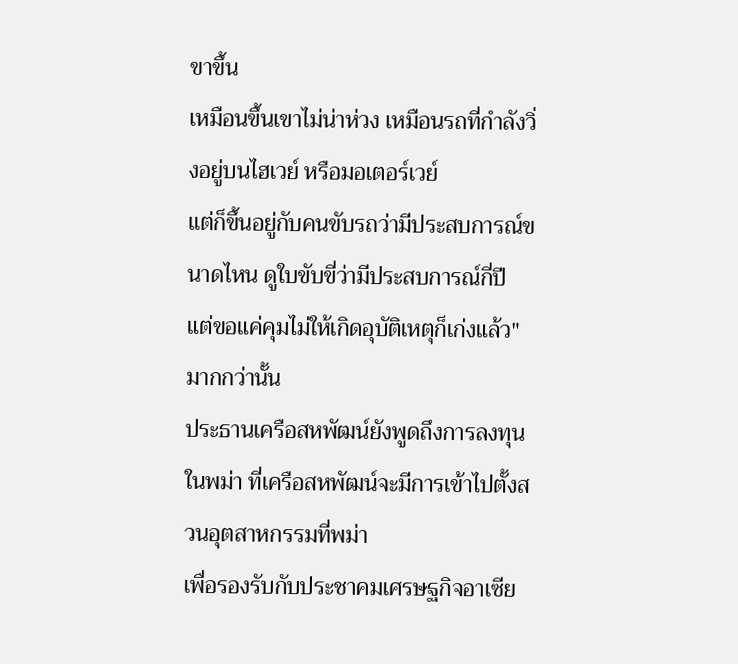ขาขึ้น
เหมือนขึ้นเขาไม่น่าห่วง เหมือนรถที่กำลังวิ่งอยู่บนไฮเวย์ หรือมอเตอร์เวย์
แต่ก็ขึ้นอยู่กับคนขับรถว่ามีประสบการณ์ขนาดไหน ดูใบขับขี่ว่ามีประสบการณ์กี่ปี
แต่ขอแค่คุมไม่ให้เกิดอุบัติเหตุก็เก่งแล้ว"
มากกว่านั้น
ประธานเครือสหพัฒน์ยังพูดถึงการลงทุนในพม่า ที่เครือสหพัฒน์จะมีการเข้าไปตั้งสวนอุตสาหกรรมที่พม่า
เพื่อรองรับกับประชาคมเศรษฐกิจอาเซีย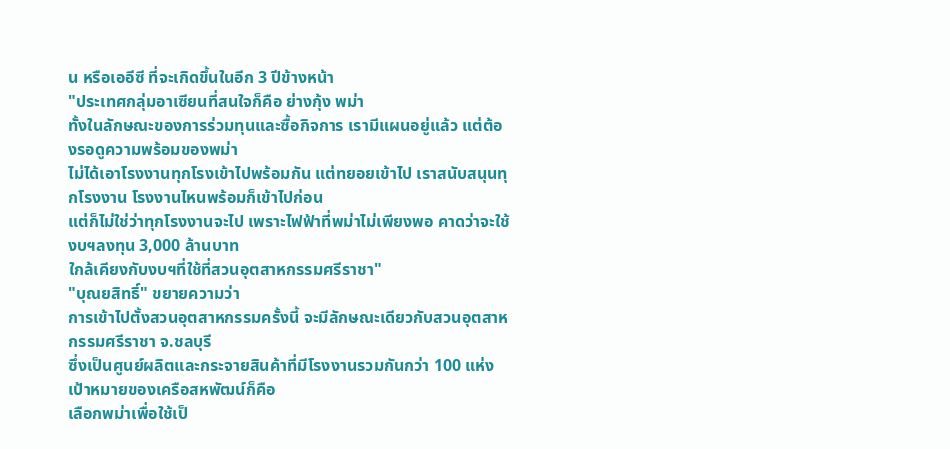น หรือเออีซี ที่จะเกิดขึ้นในอีก 3 ปีข้างหน้า
"ประเทศกลุ่มอาเซียนที่สนใจก็คือ ย่างกุ้ง พม่า
ทั้งในลักษณะของการร่วมทุนและซื้อกิจการ เรามีแผนอยู่แล้ว แต่ต้องรอดูความพร้อมของพม่า
ไม่ได้เอาโรงงานทุกโรงเข้าไปพร้อมกัน แต่ทยอยเข้าไป เราสนับสนุนทุกโรงงาน โรงงานไหนพร้อมก็เข้าไปก่อน
แต่ก็ไม่ใช่ว่าทุกโรงงานจะไป เพราะไฟฟ้าที่พม่าไม่เพียงพอ คาดว่าจะใช้งบฯลงทุน 3,000 ล้านบาท
ใกล้เคียงกับงบฯที่ใช้ที่สวนอุตสาหกรรมศรีราชา"
"บุณยสิทธิ์" ขยายความว่า
การเข้าไปตั้งสวนอุตสาหกรรมครั้งนี้ จะมีลักษณะเดียวกับสวนอุตสาหกรรมศรีราชา จ.ชลบุรี
ซึ่งเป็นศูนย์ผลิตและกระจายสินค้าที่มีโรงงานรวมกันกว่า 100 แห่ง
เป้าหมายของเครือสหพัฒน์ก็คือ
เลือกพม่าเพื่อใช้เป็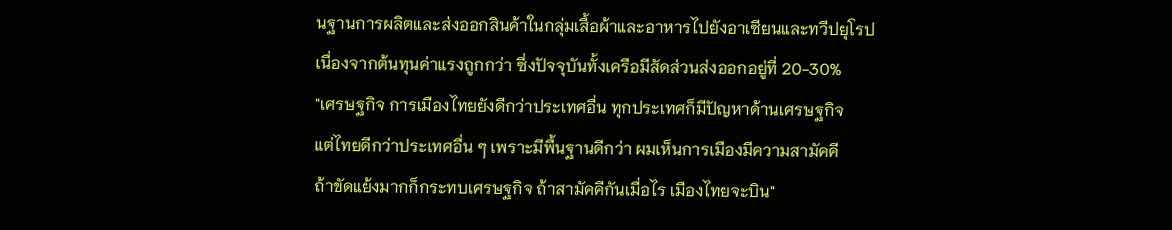นฐานการผลิตและส่งออกสินค้าในกลุ่มเสื้อผ้าและอาหารไปยังอาเซียนและทวีปยุโรป
เนื่องจากต้นทุนค่าแรงถูกกว่า ซึ่งปัจจุบันทั้งเครือมีสัดส่วนส่งออกอยู่ที่ 20-30%
"เศรษฐกิจ การเมืองไทยยังดีกว่าประเทศอื่น ทุกประเทศก็มีปัญหาด้านเศรษฐกิจ
แต่ไทยดีกว่าประเทศอื่น ๆ เพราะมีพื้นฐานดีกว่า ผมเห็นการเมืองมีความสามัคคี
ถ้าขัดแย้งมากก็กระทบเศรษฐกิจ ถ้าสามัคคีกันเมื่อไร เมืองไทยจะบิน"